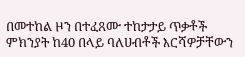በመተከል ዞን በተፈጸሙ ተከታታይ ጥቃቶች ምክንያት ከ40 በላይ ባለሀብቶች እርሻዎቻቸውን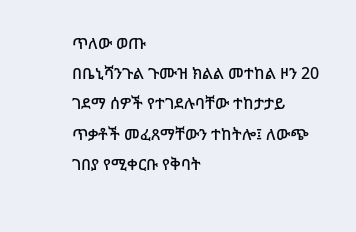ጥለው ወጡ
በቤኒሻንጉል ጉሙዝ ክልል መተከል ዞን 20 ገደማ ሰዎች የተገደሉባቸው ተከታታይ ጥቃቶች መፈጸማቸውን ተከትሎ፤ ለውጭ ገበያ የሚቀርቡ የቅባት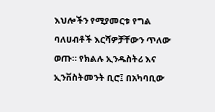እህሎችን የሚያመርቱ የግል ባለሀብቶች እርሻዎቻቸውን ጥለው ወጡ። የክልሉ ኢንዱስትሪ እና ኢንቨስትመንት ቢሮ፤ በአካባቢው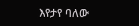እየታየ ባለው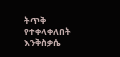ትጥቅ የተቀላቀለበት እንቅስቃሴ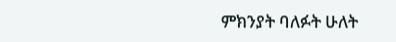ምክንያት ባለፉት ሁለት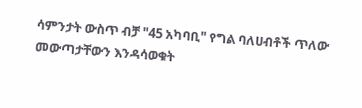ሳምንታት ውስጥ ብቻ "45 አካባቢ" የግል ባለሀብቶች ጥለው መውጣታቸውን እንዳሳወቁት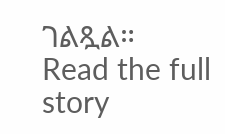ገልጿል።
Read the full story